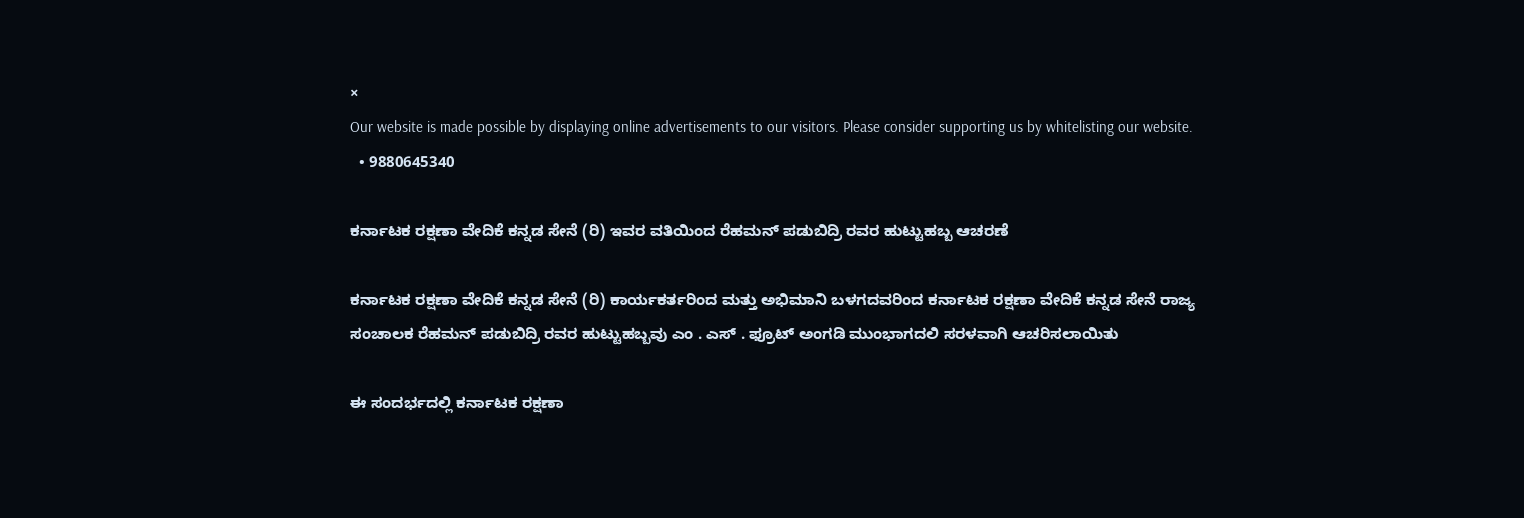×
Our website is made possible by displaying online advertisements to our visitors. Please consider supporting us by whitelisting our website.
  • 9880645340

ಕರ್ನಾಟಕ ರಕ್ಷಣಾ ವೇದಿಕೆ ಕನ್ನಡ ಸೇನೆ (ರಿ) ಇವರ ವತಿಯಿಂದ ರೆಹಮನ್ ಪಡುಬಿದ್ರಿ ರವರ ಹುಟ್ಟುಹಬ್ಬ ಆಚರಣೆ

ಕರ್ನಾಟಕ ರಕ್ಷಣಾ ವೇದಿಕೆ ಕನ್ನಡ ಸೇನೆ (ರಿ) ಕಾರ್ಯಕರ್ತರಿಂದ ಮತ್ತು ಅಭಿಮಾನಿ ಬಳಗದವರಿಂದ ಕರ್ನಾಟಕ ರಕ್ಷಣಾ ವೇದಿಕೆ ಕನ್ನಡ ಸೇನೆ ರಾಜ್ಯ ಸಂಚಾಲಕ ರೆಹಮನ್ ಪಡುಬಿದ್ರಿ ರವರ ಹುಟ್ಟುಹಬ್ಬವು ಎಂ . ಎಸ್ . ಫ್ರೂಟ್ ಅಂಗಡಿ ಮುಂಭಾಗದಲಿ ಸರಳವಾಗಿ ಆಚರಿಸಲಾಯಿತು

ಈ ಸಂದರ್ಭದಲ್ಲಿ ಕರ್ನಾಟಕ ರಕ್ಷಣಾ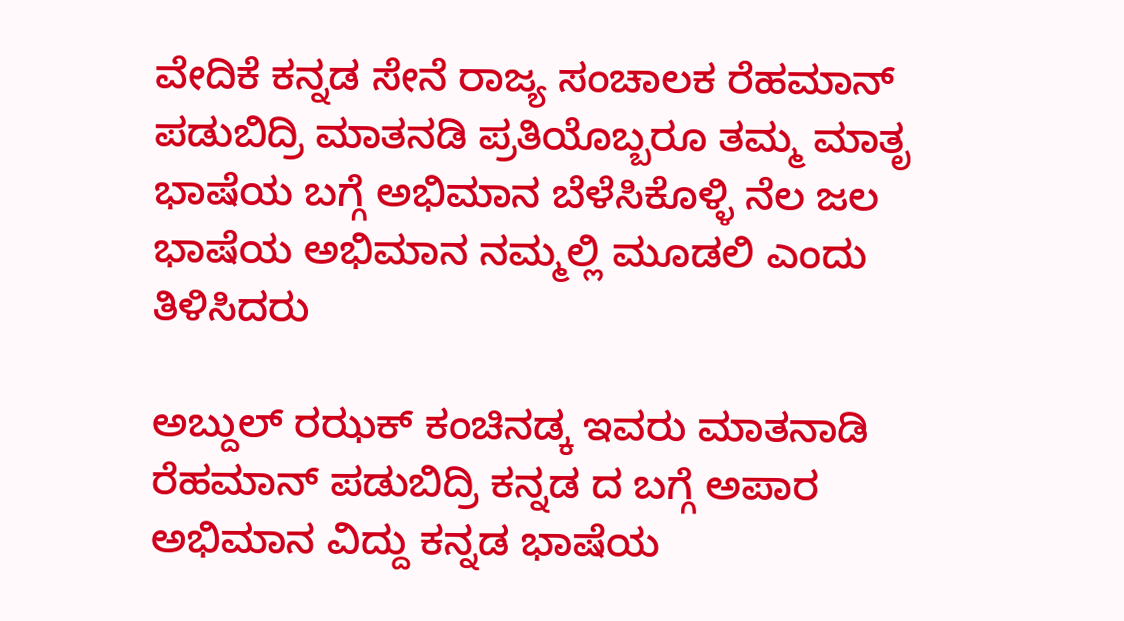ವೇದಿಕೆ ಕನ್ನಡ ಸೇನೆ ರಾಜ್ಯ ಸಂಚಾಲಕ ರೆಹಮಾನ್ ಪಡುಬಿದ್ರಿ ಮಾತನಡಿ ಪ್ರತಿಯೊಬ್ಬರೂ ತಮ್ಮ ಮಾತೃ ಭಾಷೆಯ ಬಗ್ಗೆ ಅಭಿಮಾನ ಬೆಳೆಸಿಕೊಳ್ಳಿ ನೆಲ ಜಲ ಭಾಷೆಯ ಅಭಿಮಾನ ನಮ್ಮಲ್ಲಿ ಮೂಡಲಿ ಎಂದು ತಿಳಿಸಿದರು

ಅಬ್ದುಲ್ ರಝಕ್ ಕಂಚಿನಡ್ಕ ಇವರು ಮಾತನಾಡಿ ರೆಹಮಾನ್ ಪಡುಬಿದ್ರಿ ಕನ್ನಡ ದ ಬಗ್ಗೆ ಅಪಾರ ಅಭಿಮಾನ ವಿದ್ದು ಕನ್ನಡ ಭಾಷೆಯ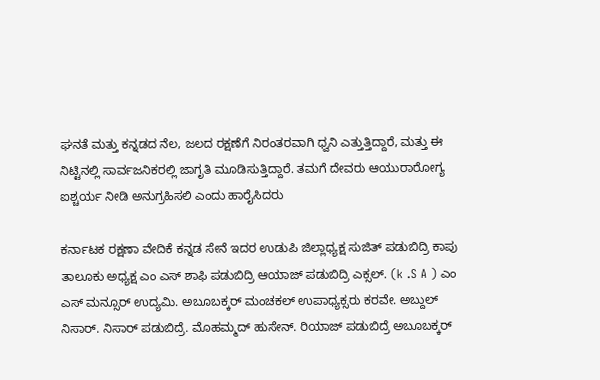ಘನತೆ ಮತ್ತು ಕನ್ನಡದ ನೆಲ, ಜಲದ ರಕ್ಷಣೆಗೆ ನಿರಂತರವಾಗಿ ಧ್ವನಿ ಎತ್ತುತ್ತಿದ್ದಾರೆ, ಮತ್ತು ಈ ನಿಟ್ಟಿನಲ್ಲಿ ಸಾರ್ವಜನಿಕರಲ್ಲಿ ಜಾಗೃತಿ ಮೂಡಿಸುತ್ತಿದ್ದಾರೆ. ತಮಗೆ ದೇವರು ಆಯುರಾರೋಗ್ಯ ಐಶ್ಚರ್ಯ ನೀಡಿ ಅನುಗ್ರಹಿಸಲಿ ಎಂದು ಹಾರೈಸಿದರು

ಕರ್ನಾಟಕ ರಕ್ಷಣಾ ವೇದಿಕೆ ಕನ್ನಡ ಸೇನೆ ಇದರ ಉಡುಪಿ ಜಿಲ್ಲಾಧ್ಯಕ್ಷ ಸುಜಿತ್ ಪಡುಬಿದ್ರಿ ಕಾಪು ತಾಲೂಕು ಅಧ್ಯಕ್ಷ ಎಂ ಎಸ್ ಶಾಫಿ ಪಡುಬಿದ್ರಿ ಆಯಾಜ್ ಪಡುಬಿದ್ರಿ ಎಕ್ಸಲ್. (k .S A ) ಎಂ ಎಸ್ ಮನ್ಸೂರ್ ಉದ್ಯಮಿ. ಅಬೂಬಕ್ಕರ್ ಮಂಚಕಲ್ ಉಪಾಧ್ಯಕ್ಸರು ಕರವೇ. ಅಬ್ದುಲ್ ನಿಸಾರ್. ನಿಸಾರ್ ಪಡುಬಿದ್ರೆ. ಮೊಹಮ್ಮದ್ ಹುಸೇನ್. ರಿಯಾಜ್ ಪಡುಬಿದ್ರೆ ಅಬೂಬಕ್ಕರ್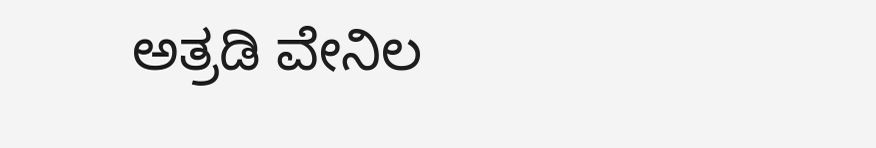ಅತ್ರಡಿ ವೇನಿಲ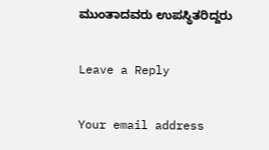ಮುಂತಾದವರು ಉಪಸ್ಥಿತರಿದ್ದರು

Leave a Reply

Your email address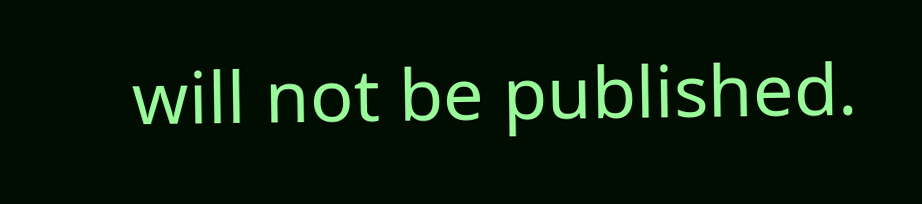will not be published.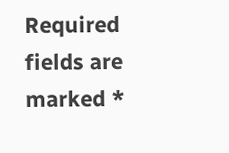Required fields are marked *